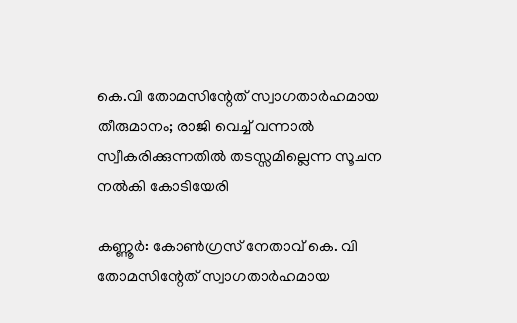കെ.വി തോമസിന്റേത് സ്വാഗതാര്‍ഹമായ തീരുമാനം; രാജി വെച്ച് വന്നാല്‍ സ്വീകരിക്കുന്നതില്‍ തടസ്സമില്ലെന്ന സൂചന നല്‍കി കോടിയേരി

കണ്ണൂര്‍: കോണ്‍ഗ്രസ് നേതാവ് കെ. വി തോമസിന്റേത് സ്വാഗതാര്‍ഹമായ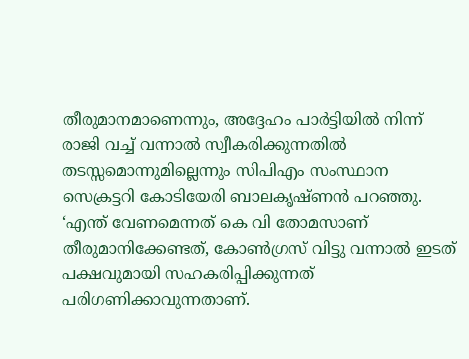തീരുമാനമാണെന്നും, അദ്ദേഹം പാര്‍ട്ടിയില്‍ നിന്ന് രാജി വച്ച് വന്നാല്‍ സ്വീകരിക്കുന്നതില്‍ തടസ്സമൊന്നുമില്ലെന്നും സിപിഎം സംസ്ഥാന സെക്രട്ടറി കോടിയേരി ബാലകൃഷ്ണന്‍ പറഞ്ഞു. ‘എന്ത് വേണമെന്നത് കെ വി തോമസാണ് തീരുമാനിക്കേണ്ടത്, കോണ്‍ഗ്രസ് വിട്ടു വന്നാല്‍ ഇടത് പക്ഷവുമായി സഹകരിപ്പിക്കുന്നത് പരിഗണിക്കാവുന്നതാണ്.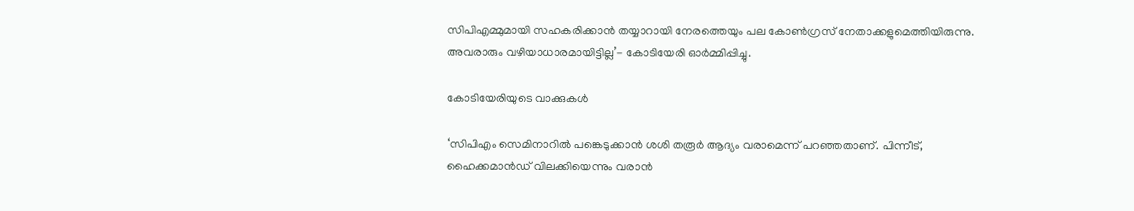സിപിഎമ്മുമായി സഹകരിക്കാന്‍ തയ്യാറായി നേരത്തെയും പല കോണ്‍ഗ്രസ് നേതാക്കളുമെത്തിയിരുന്നു. അവരാരും വഴിയാധാരമായിട്ടില്ല’- കോടിയേരി ഓര്‍മ്മിപ്പിച്ചു.

കോടിയേരിയുടെ വാക്കുകള്‍

‘സിപിഎം സെമിനാറില്‍ പങ്കെടുക്കാന്‍ ശശി തരൂര്‍ ആദ്യം വരാമെന്ന് പറഞ്ഞതാണ്. പിന്നീട്, ഹൈക്കമാന്‍ഡ് വിലക്കിയെന്നും വരാന്‍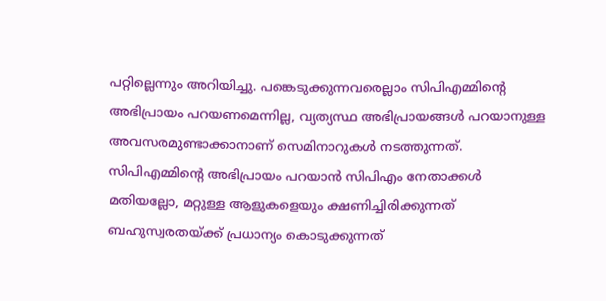പറ്റില്ലെന്നും അറിയിച്ചു. പങ്കെടുക്കുന്നവരെല്ലാം സിപിഎമ്മിന്റെ അഭിപ്രായം പറയണമെന്നില്ല, വ്യത്യസ്ഥ അഭിപ്രായങ്ങള്‍ പറയാനുള്ള അവസരമുണ്ടാക്കാനാണ് സെമിനാറുകള്‍ നടത്തുന്നത്. സിപിഎമ്മിന്റെ അഭിപ്രായം പറയാന്‍ സിപിഎം നേതാക്കള്‍ മതിയല്ലോ, മറ്റുള്ള ആളുകളെയും ക്ഷണിച്ചിരിക്കുന്നത് ബഹുസ്വരതയ്ക്ക് പ്രധാന്യം കൊടുക്കുന്നത്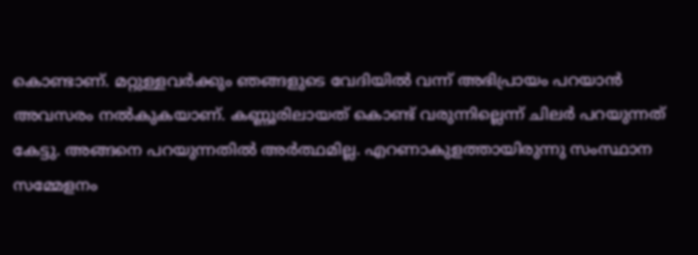കൊണ്ടാണ്. മറ്റുള്ളവര്‍ക്കും ഞങ്ങളുടെ വേദിയില്‍ വന്ന് അഭിപ്രായം പറയാന്‍ അവസരം നല്‍കുകയാണ്. കണ്ണൂരിലായത് കൊണ്ട് വരുന്നില്ലെന്ന് ചിലര്‍ പറയുന്നത് കേട്ടു. അങ്ങനെ പറയുന്നതില്‍ അര്‍ത്ഥമില്ല. എറണാകുളത്തായിരുന്നു സംസ്ഥാന സമ്മേളനം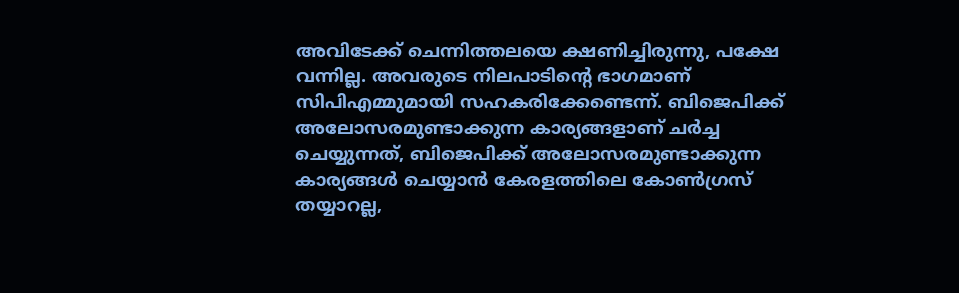അവിടേക്ക് ചെന്നിത്തലയെ ക്ഷണിച്ചിരുന്നു, പക്ഷേ വന്നില്ല. അവരുടെ നിലപാടിന്റെ ഭാഗമാണ് സിപിഎമ്മുമായി സഹകരിക്കേണ്ടെന്ന്. ബിജെപിക്ക് അലോസരമുണ്ടാക്കുന്ന കാര്യങ്ങളാണ് ചര്‍ച്ച ചെയ്യുന്നത്, ബിജെപിക്ക് അലോസരമുണ്ടാക്കുന്ന കാര്യങ്ങള്‍ ചെയ്യാന്‍ കേരളത്തിലെ കോണ്‍ഗ്രസ് തയ്യാറല്ല,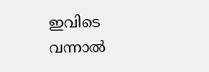ഇവിടെ വന്നാല്‍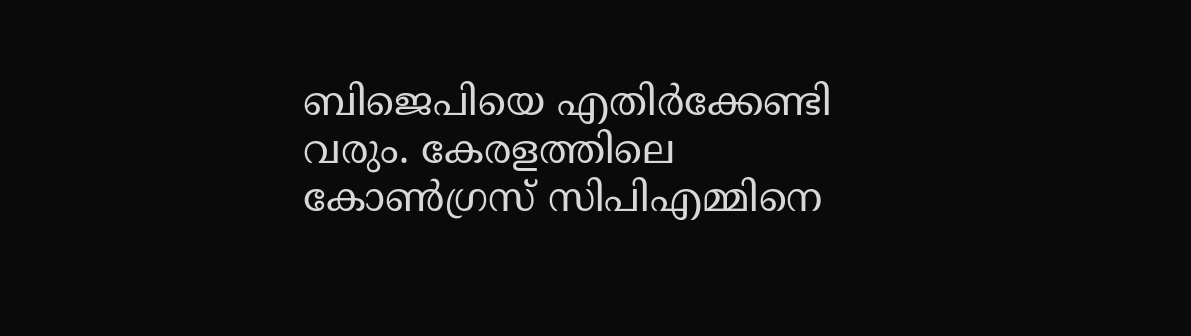ബിജെപിയെ എതിര്‍ക്കേണ്ടി വരും. കേരളത്തിലെ കോണ്‍ഗ്രസ് സിപിഎമ്മിനെ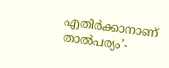എതിര്‍ക്കാനാണ് താല്‍പര്യം’-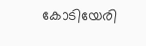കോടിയേരി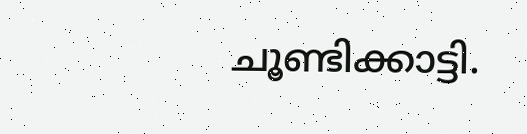ചൂണ്ടിക്കാട്ടി.